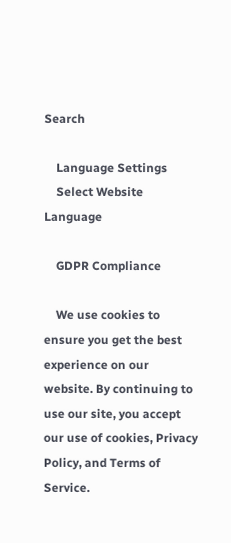Search

    Language Settings
    Select Website Language

    GDPR Compliance

    We use cookies to ensure you get the best experience on our website. By continuing to use our site, you accept our use of cookies, Privacy Policy, and Terms of Service.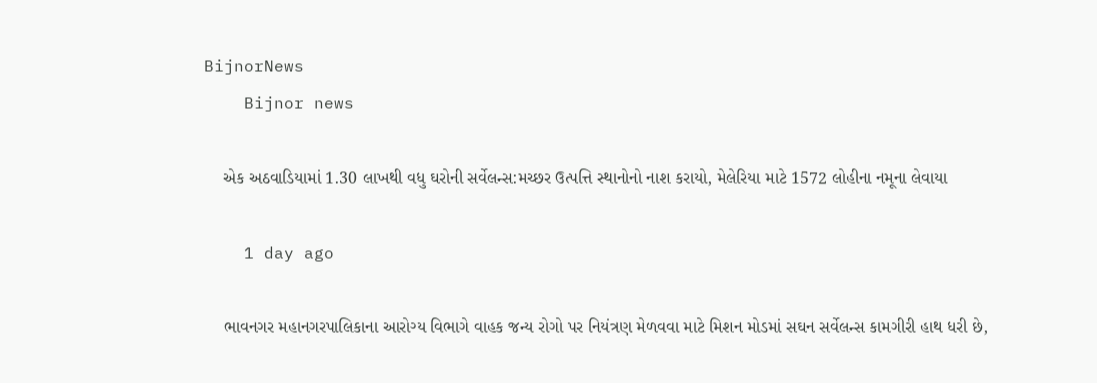BijnorNews
    Bijnor news

    એક અઠવાડિયામાં 1.30 લાખથી વધુ ઘરોની સર્વેલન્સ:મચ્છર ઉત્પત્તિ સ્થાનોનો નાશ કરાયો, મેલેરિયા માટે 1572 લોહીના નમૂના લેવાયા

    1 day ago

    ભાવનગર મહાનગરપાલિકાના આરોગ્ય વિભાગે વાહક જન્ય રોગો પર નિયંત્રણ મેળવવા માટે મિશન મોડમાં સઘન સર્વેલન્સ કામગીરી હાથ ધરી છે,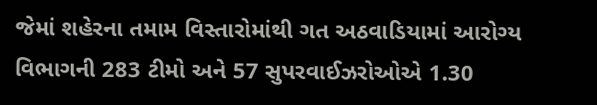જેમાં શહેરના તમામ વિસ્તારોમાંથી ગત અઠવાડિયામાં આરોગ્ય વિભાગની 283 ટીમો અને 57 સુપરવાઈઝરોઓએ 1.30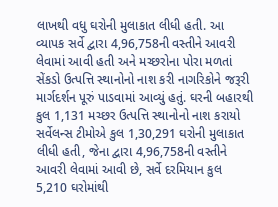લાખથી વધુ ઘરોની મુલાકાત લીધી હતી. આ વ્યાપક સર્વે દ્વારા 4,96,758ની વસ્તીને આવરી લેવામાં આવી હતી અને મચ્છરોના પોરા મળતાં સેંકડો ઉત્પત્તિ સ્થાનોનો નાશ કરી નાગરિકોને જરૂરી માર્ગદર્શન પૂરું પાડવામાં આવ્યું હતું. ઘરની બહારથી કુલ 1,131 મચ્છર ઉત્પત્તિ સ્થાનોનો નાશ કરાયો સર્વેલન્સ ટીમોએ કુલ 1,30,291 ઘરોની મુલાકાત લીધી હતી, જેના દ્વારા 4,96,758ની વસ્તીને આવરી લેવામાં આવી છે, સર્વે દરમિયાન કુલ 5,210 ઘરોમાંથી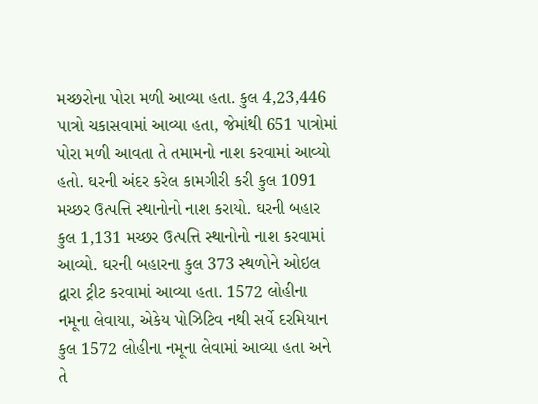મચ્છરોના પોરા મળી આવ્યા હતા. કુલ 4,23,446 પાત્રો ચકાસવામાં આવ્યા હતા, જેમાંથી 651 પાત્રોમાં પોરા મળી આવતા તે તમામનો નાશ કરવામાં આવ્યો હતો. ઘરની અંદર કરેલ કામગીરી કરી કુલ 1091 મચ્છર ઉત્પત્તિ સ્થાનોનો નાશ કરાયો. ઘરની બહાર કુલ 1,131 મચ્છર ઉત્પત્તિ સ્થાનોનો નાશ કરવામાં આવ્યો. ઘરની બહારના કુલ 373 સ્થળોને ઓઇલ દ્વારા ટ્રીટ કરવામાં આવ્યા હતા. 1572 લોહીના નમૂના લેવાયા, એકેય પોઝિટિવ નથી સર્વે દરમિયાન કુલ 1572 લોહીના નમૂના લેવામાં આવ્યા હતા અને તે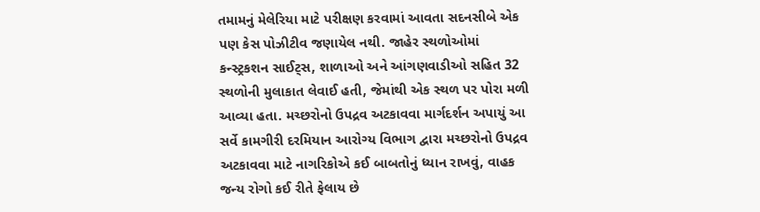તમામનું મેલેરિયા માટે પરીક્ષણ કરવામાં આવતા સદનસીબે એક પણ કેસ પોઝીટીવ જણાયેલ નથી. જાહેર સ્થળોઓમાં કન્સ્ટ્રકશન સાઈટ્સ, શાળાઓ અને આંગણવાડીઓ સહિત 32 સ્થળોની મુલાકાત લેવાઈ હતી, જેમાંથી એક સ્થળ પર પોરા મળી આવ્યા હતા. મચ્છરોનો ઉપદ્રવ અટકાવવા માર્ગદર્શન અપાયું આ સર્વે કામગીરી દરમિયાન આરોગ્ય વિભાગ દ્વારા મચ્છરોનો ઉપદ્રવ અટકાવવા માટે નાગરિકોએ કઈ બાબતોનું ધ્યાન રાખવું, વાહક જન્ય રોગો કઈ રીતે ફેલાય છે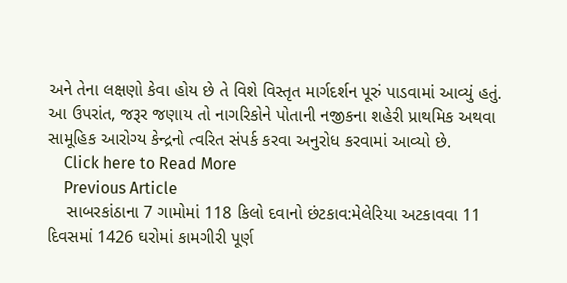અને તેના લક્ષણો કેવા હોય છે તે વિશે વિસ્તૃત માર્ગદર્શન પૂરું પાડવામાં આવ્યું હતું. આ ઉપરાંત, જરૂર જણાય તો નાગરિકોને પોતાની નજીકના શહેરી પ્રાથમિક અથવા સામૂહિક આરોગ્ય કેન્દ્રનો ત્વરિત સંપર્ક કરવા અનુરોધ કરવામાં આવ્યો છે.
    Click here to Read More
    Previous Article
    સાબરકાંઠાના 7 ગામોમાં 118 કિલો દવાનો છંટકાવ:મેલેરિયા અટકાવવા 11 દિવસમાં 1426 ઘરોમાં કામગીરી પૂર્ણ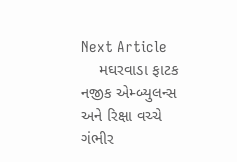Next Article
    મઘરવાડા ફાટક નજીક એમ્બ્યુલન્સ અને રિક્ષા વચ્ચે ગંભીર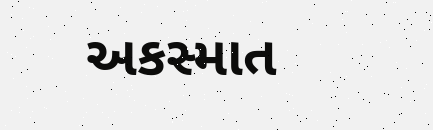અકસ્માત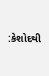:કેશોદથી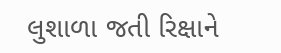લુશાળા જતી રિક્ષાને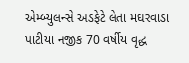એમ્બ્યુલન્સે અડફેટે લેતા મઘરવાડા પાટીયા નજીક 70 વર્ષીય વૃદ્ધ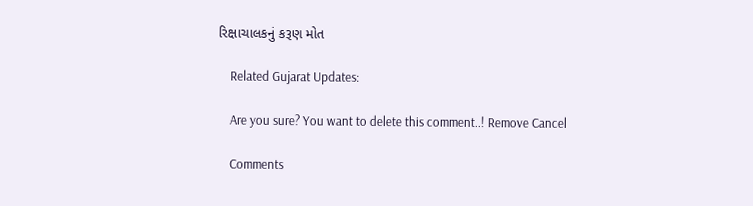રિક્ષાચાલકનું કરૂણ મોત

    Related Gujarat Updates:

    Are you sure? You want to delete this comment..! Remove Cancel

    Comments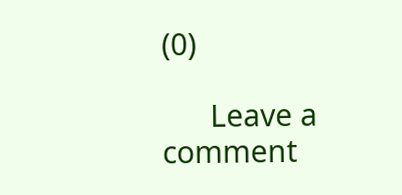(0)

      Leave a comment